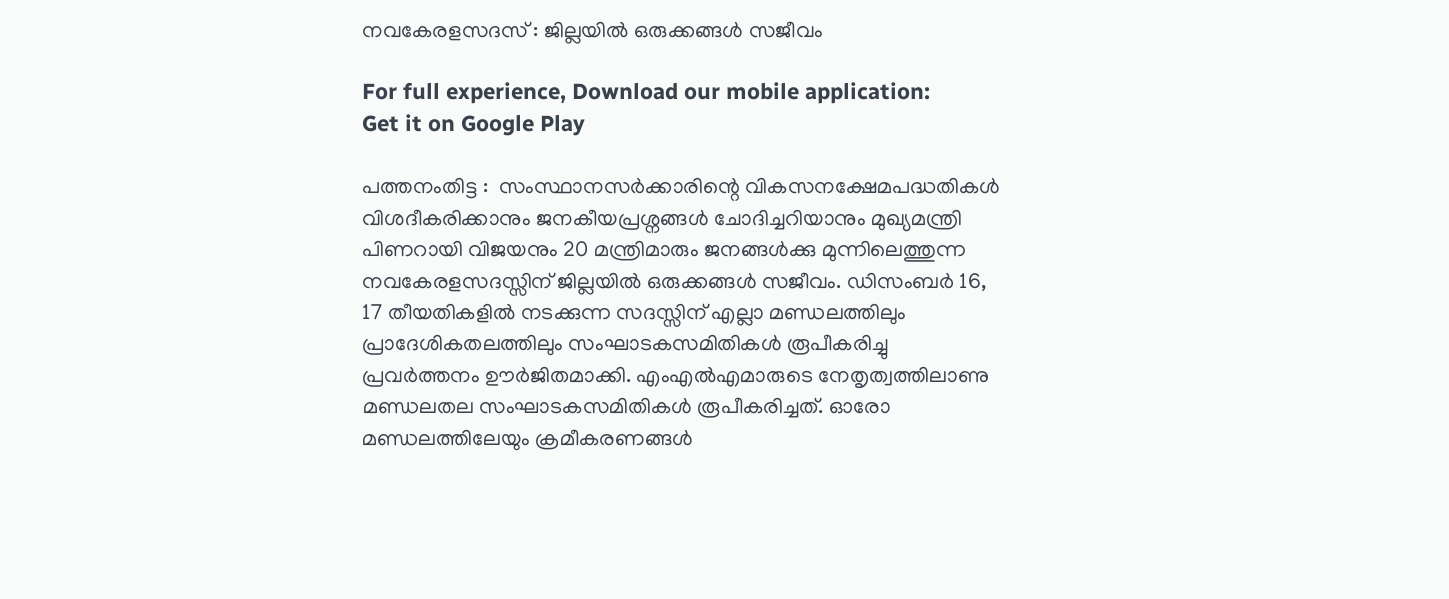നവകേരളസദസ് : ജില്ലയില്‍ ഒരുക്കങ്ങള്‍ സജീവം

For full experience, Download our mobile application:
Get it on Google Play

പത്തനംതിട്ട :  സംസ്ഥാനസര്‍ക്കാരിന്റെ വികസനക്ഷേമപദ്ധതികള്‍ വിശദീകരിക്കാനും ജനകീയപ്രശ്നങ്ങള്‍ ചോദിച്ചറിയാനും മുഖ്യമന്ത്രി പിണറായി വിജയനും 20 മന്ത്രിമാരും ജനങ്ങള്‍ക്കു മുന്നിലെത്തുന്ന നവകേരളസദസ്സിന് ജില്ലയില്‍ ഒരുക്കങ്ങള്‍ സജീവം. ഡിസംബര്‍ 16, 17 തീയതികളില്‍ നടക്കുന്ന സദസ്സിന് എല്ലാ മണ്ഡലത്തിലും പ്രാദേശികതലത്തിലും സംഘാടകസമിതികള്‍ രൂപീകരിച്ചു പ്രവര്‍ത്തനം ഊര്‍ജിതമാക്കി. എംഎല്‍എമാരുടെ നേതൃത്വത്തിലാണു മണ്ഡലതല സംഘാടകസമിതികള്‍ രൂപീകരിച്ചത്. ഓരോ മണ്ഡലത്തിലേയും ക്രമീകരണങ്ങള്‍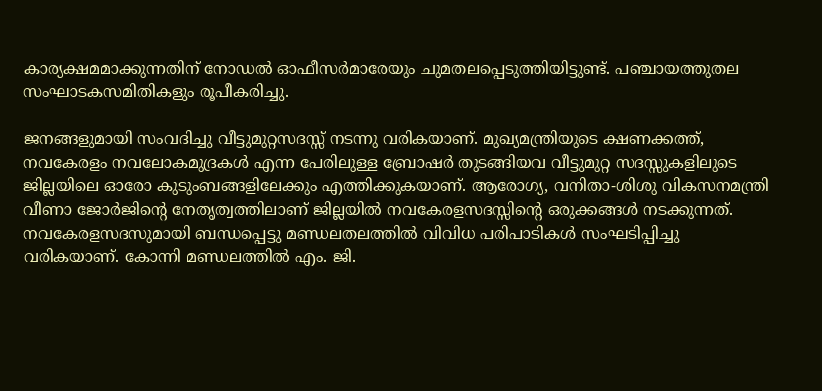കാര്യക്ഷമമാക്കുന്നതിന് നോഡല്‍ ഓഫീസര്‍മാരേയും ചുമതലപ്പെടുത്തിയിട്ടുണ്ട്. പഞ്ചായത്തുതല സംഘാടകസമിതികളും രൂപീകരിച്ചു.

ജനങ്ങളുമായി സംവദിച്ചു വീട്ടുമുറ്റസദസ്സ് നടന്നു വരികയാണ്. മുഖ്യമന്ത്രിയുടെ ക്ഷണക്കത്ത്, നവകേരളം നവലോകമുദ്രകള്‍ എന്ന പേരിലുള്ള ബ്രോഷര്‍ തുടങ്ങിയവ വീട്ടുമുറ്റ സദസ്സുകളിലുടെ ജില്ലയിലെ ഓരോ കുടുംബങ്ങളിലേക്കും എത്തിക്കുകയാണ്. ആരോഗ്യ, വനിതാ-ശിശു വികസനമന്ത്രി വീണാ ജോര്‍ജിന്റെ നേതൃത്വത്തിലാണ് ജില്ലയില്‍ നവകേരളസദസ്സിന്റെ ഒരുക്കങ്ങള്‍ നടക്കുന്നത്.
നവകേരളസദസുമായി ബന്ധപ്പെട്ടു മണ്ഡലതലത്തില്‍ വിവിധ പരിപാടികള്‍ സംഘടിപ്പിച്ചു വരികയാണ്. കോന്നി മണ്ഡലത്തില്‍ എം. ജി.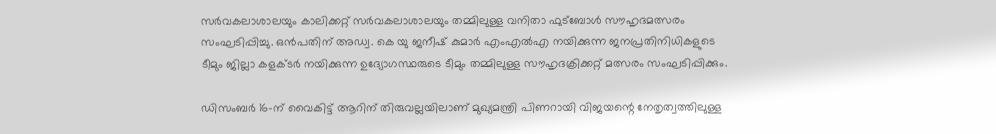സര്‍വകലാശാലയും കാലിക്കറ്റ് സര്‍വകലാശാലയും തമ്മിലുള്ള വനിതാ ഫുട്ബോള്‍ സൗഹൃദമത്സരം സംഘടിപ്പിച്ചു. ഒന്‍പതിന് അഡ്വ. കെ യു ജനീഷ് കുമാര്‍ എംഎല്‍എ നയിക്കുന്ന ജനപ്രതിനിധികളുടെ ടീമും ജില്ലാ കളക്ടര്‍ നയിക്കുന്ന ഉദ്യോഗസ്ഥരുടെ ടീമും തമ്മിലുള്ള സൗഹൃദക്രിക്കറ്റ് മത്സരം സംഘടിപ്പിക്കും.

ഡിസംബര്‍ 16-ന് വൈകിട്ട് ആറിന് തിരുവല്ലയിലാണ് മുഖ്യമന്ത്രി പിണറായി വിജയന്റെ നേതൃത്വത്തിലുള്ള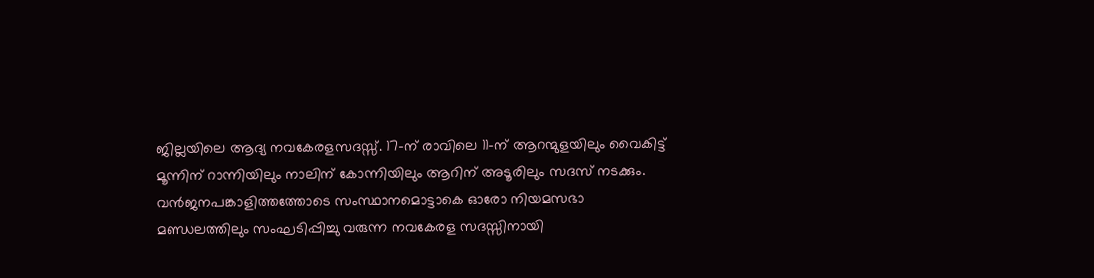ജില്ലയിലെ ആദ്യ നവകേരളസദസ്സ്. 17-ന് രാവിലെ 11-ന് ആറന്മുളയിലും വൈകിട്ട് മൂന്നിന് റാന്നിയിലും നാലിന് കോന്നിയിലും ആറിന് അടൂരിലും സദസ് നടക്കും. വന്‍ജനപങ്കാളിത്തത്തോടെ സംസ്ഥാനമൊട്ടാകെ ഓരോ നിയമസഭാ മണ്ഡലത്തിലും സംഘടിപ്പിച്ചു വരുന്ന നവകേരള സദസ്സിനായി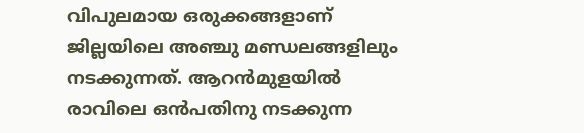വിപുലമായ ഒരുക്കങ്ങളാണ് ജില്ലയിലെ അഞ്ചു മണ്ഡലങ്ങളിലും നടക്കുന്നത്. ആറന്‍മുളയില്‍ രാവിലെ ഒന്‍പതിനു നടക്കുന്ന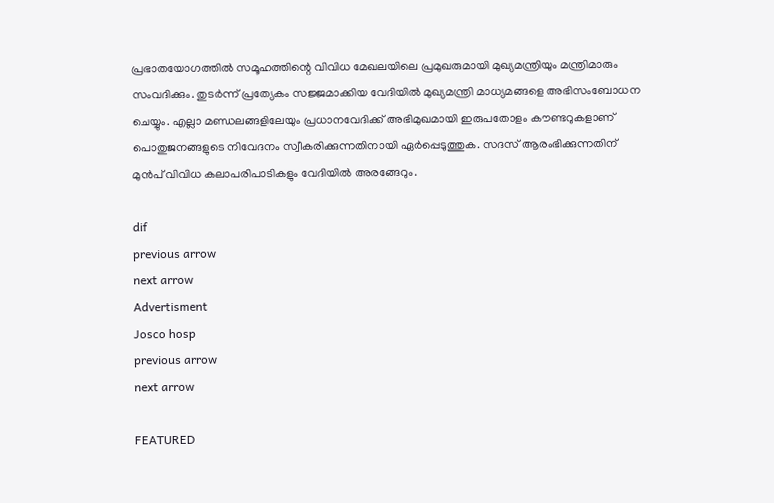പ്രഭാതയോഗത്തില്‍ സമൂഹത്തിന്റെ വിവിധ മേഖലയിലെ പ്രമുഖരുമായി മുഖ്യമന്ത്രിയും മന്ത്രിമാരും സംവദിക്കും. തുടര്‍ന്ന് പ്രത്യേകം സജ്ജമാക്കിയ വേദിയില്‍ മുഖ്യമന്ത്രി മാധ്യമങ്ങളെ അഭിസംബോധന ചെയ്യും. എല്ലാ മണ്ഡലങ്ങളിലേയും പ്രധാനവേദിക്ക് അഭിമുഖമായി ഇരുപതോളം കൗണ്ടറുകളാണ് പൊതുജനങ്ങളുടെ നിവേദനം സ്വീകരിക്കുന്നതിനായി ഏര്‍പ്പെടുത്തുക. സദസ് ആരംഭിക്കുന്നതിന് മുന്‍പ് വിവിധ കലാപരിപാടികളും വേദിയില്‍ അരങ്ങേറും.

dif
previous arrow
next arrow
Advertisment
Josco hosp
previous arrow
next arrow

FEATURED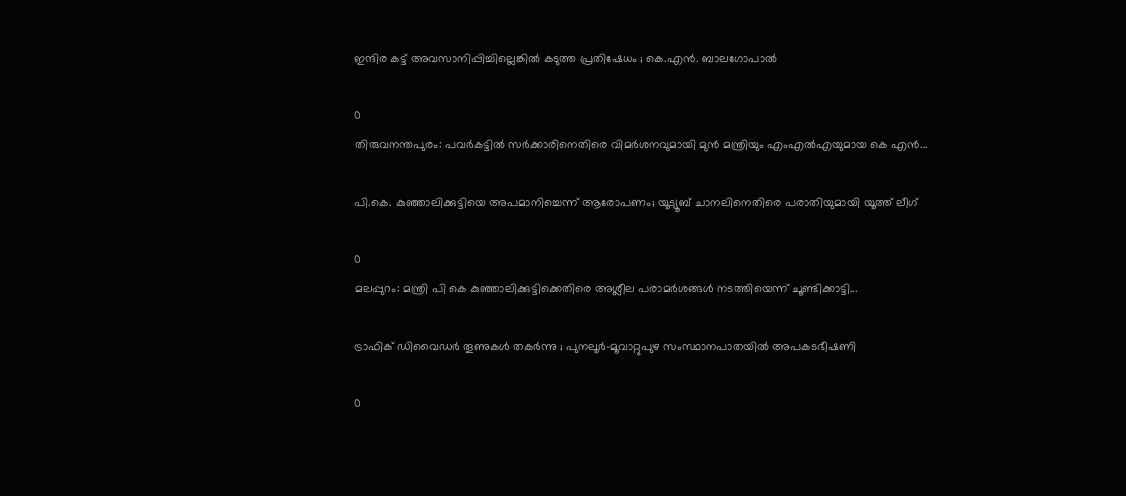ഇന്ദിര കട്ട് അവസാനിപ്പിച്ചില്ലെങ്കിൽ കടുത്ത പ്രതിഷേധം ; കെ.എൻ. ബാലഗോപാൽ

0
തിരുവനന്തപുരം: പവര്‍കട്ടില്‍ സര്‍ക്കാരിനെതിരെ വിമര്‍ശനവുമായി മുന്‍ മന്ത്രിയും എംഎല്‍എയുമായ കെ എന്‍...

പി.കെ. കുഞ്ഞാലിക്കുട്ടിയെ അപമാനിച്ചെന്ന് ആരോപണം; യൂട്യൂബ് ചാനലിനെതിരെ പരാതിയുമായി യൂത്ത് ലീഗ്

0
മലപ്പുറം: മന്ത്രി പി കെ കുഞ്ഞാലിക്കുട്ടിക്കെതിരെ അശ്ലീല പരാമര്‍ശങ്ങള്‍ നടത്തിയെന്ന് ചൂണ്ടിക്കാട്ടി...

ട്രാഫിക് ഡിവൈഡർ തൂണുകൾ തകർന്നു ; പുനലൂർ-മൂവാറ്റുപുഴ സംസ്ഥാനപാതയിൽ അപകടഭീഷണി

0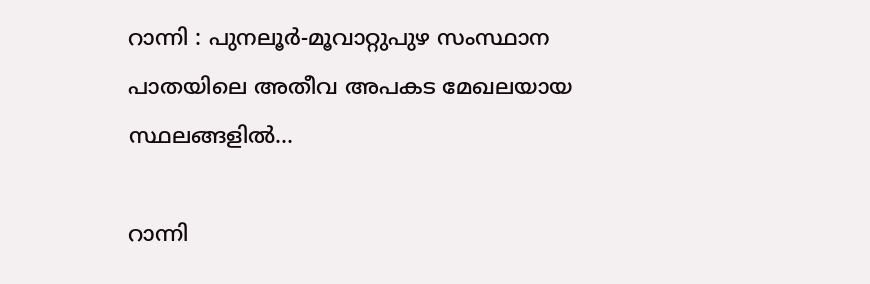റാന്നി : പുനലൂർ-മൂവാറ്റുപുഴ സംസ്ഥാന പാതയിലെ അതീവ അപകട മേഖലയായ സ്ഥലങ്ങളില്‍...

റാന്നി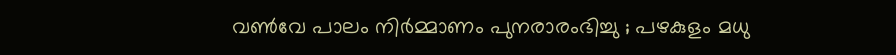വൺവേ പാലം നിർമ്മാണം പുനരാരംഭിച്ചു ; പഴകുളം മധു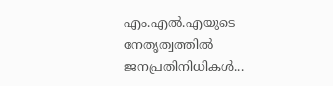എം.എൽ.എയുടെ നേതൃത്വത്തിൽ ജനപ്രതിനിധികൾ...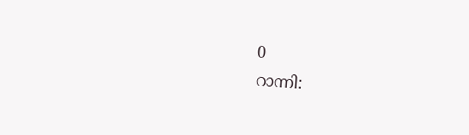0
റാന്നി: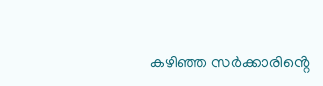കഴിഞ്ഞ സർക്കാരിൻ്റെ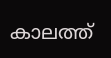കാലത്ത്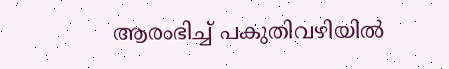ആരംഭിച്ച് പകുതിവഴിയിൽ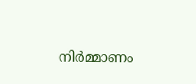നിർമ്മാണം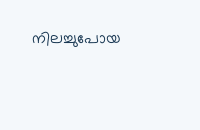നിലച്ചുപോയ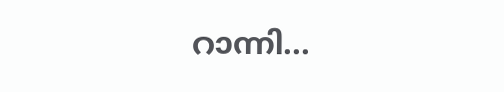റാന്നി...